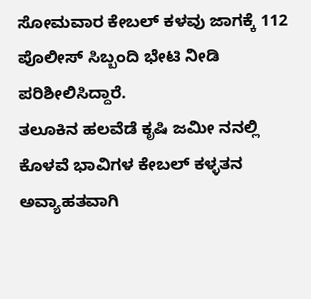ಸೋಮವಾರ ಕೇಬಲ್ ಕಳವು ಜಾಗಕ್ಕೆ 112 ಪೊಲೀಸ್ ಸಿಬ್ಬಂದಿ ಭೇಟಿ ನೀಡಿ ಪರಿಶೀಲಿಸಿದ್ದಾರೆ.
ತಲೂಕಿನ ಹಲವೆಡೆ ಕೃಷಿ ಜಮೀ ನನಲ್ಲಿ ಕೊಳವೆ ಭಾವಿಗಳ ಕೇಬಲ್ ಕಳ್ಳತನ ಅವ್ಯಾಹತವಾಗಿ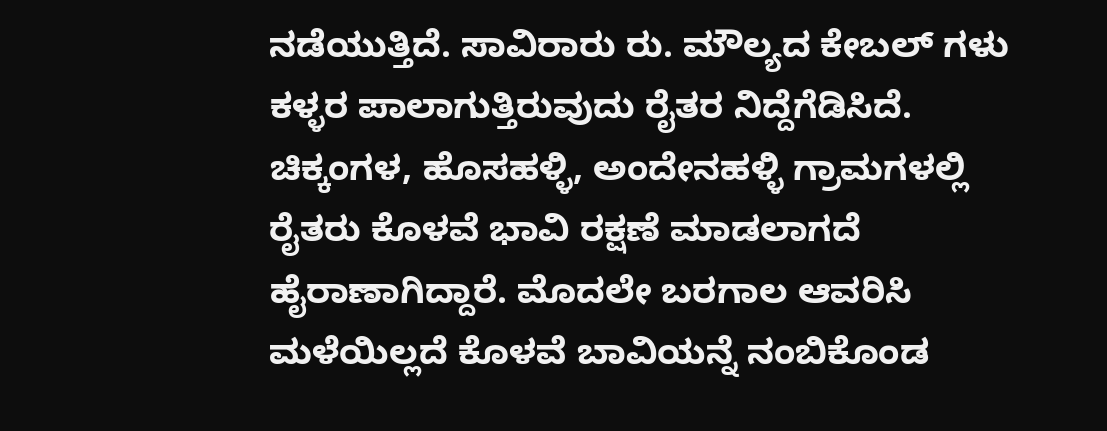ನಡೆಯುತ್ತಿದೆ. ಸಾವಿರಾರು ರು. ಮೌಲ್ಯದ ಕೇಬಲ್ ಗಳು ಕಳ್ಳರ ಪಾಲಾಗುತ್ತಿರುವುದು ರೈತರ ನಿದ್ದೆಗೆಡಿಸಿದೆ.
ಚಿಕ್ಕಂಗಳ, ಹೊಸಹಳ್ಳಿ, ಅಂದೇನಹಳ್ಳಿ ಗ್ರಾಮಗಳಲ್ಲಿ ರೈತರು ಕೊಳವೆ ಭಾವಿ ರಕ್ಷಣೆ ಮಾಡಲಾಗದೆ ಹೈರಾಣಾಗಿದ್ದಾರೆ. ಮೊದಲೇ ಬರಗಾಲ ಆವರಿಸಿ ಮಳೆಯಿಲ್ಲದೆ ಕೊಳವೆ ಬಾವಿಯನ್ನೆ ನಂಬಿಕೊಂಡ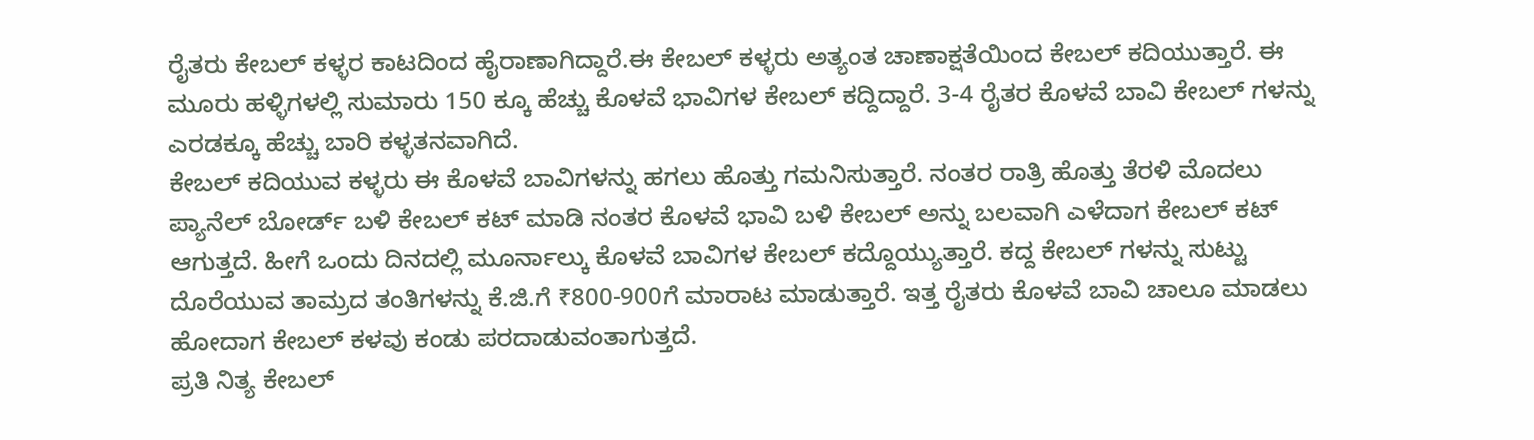ರೈತರು ಕೇಬಲ್ ಕಳ್ಳರ ಕಾಟದಿಂದ ಹೈರಾಣಾಗಿದ್ದಾರೆ.ಈ ಕೇಬಲ್ ಕಳ್ಳರು ಅತ್ಯಂತ ಚಾಣಾಕ್ಷತೆಯಿಂದ ಕೇಬಲ್ ಕದಿಯುತ್ತಾರೆ. ಈ ಮೂರು ಹಳ್ಳಿಗಳಲ್ಲಿ ಸುಮಾರು 150 ಕ್ಕೂ ಹೆಚ್ಚು ಕೊಳವೆ ಭಾವಿಗಳ ಕೇಬಲ್ ಕದ್ದಿದ್ದಾರೆ. 3-4 ರೈತರ ಕೊಳವೆ ಬಾವಿ ಕೇಬಲ್ ಗಳನ್ನು ಎರಡಕ್ಕೂ ಹೆಚ್ಚು ಬಾರಿ ಕಳ್ಳತನವಾಗಿದೆ.
ಕೇಬಲ್ ಕದಿಯುವ ಕಳ್ಳರು ಈ ಕೊಳವೆ ಬಾವಿಗಳನ್ನು ಹಗಲು ಹೊತ್ತು ಗಮನಿಸುತ್ತಾರೆ. ನಂತರ ರಾತ್ರಿ ಹೊತ್ತು ತೆರಳಿ ಮೊದಲು ಪ್ಯಾನೆಲ್ ಬೋರ್ಡ್ ಬಳಿ ಕೇಬಲ್ ಕಟ್ ಮಾಡಿ ನಂತರ ಕೊಳವೆ ಭಾವಿ ಬಳಿ ಕೇಬಲ್ ಅನ್ನು ಬಲವಾಗಿ ಎಳೆದಾಗ ಕೇಬಲ್ ಕಟ್ ಆಗುತ್ತದೆ. ಹೀಗೆ ಒಂದು ದಿನದಲ್ಲಿ ಮೂರ್ನಾಲ್ಕು ಕೊಳವೆ ಬಾವಿಗಳ ಕೇಬಲ್ ಕದ್ದೊಯ್ಯುತ್ತಾರೆ. ಕದ್ದ ಕೇಬಲ್ ಗಳನ್ನು ಸುಟ್ಟು ದೊರೆಯುವ ತಾಮ್ರದ ತಂತಿಗಳನ್ನು ಕೆ.ಜಿ.ಗೆ ₹800-900ಗೆ ಮಾರಾಟ ಮಾಡುತ್ತಾರೆ. ಇತ್ತ ರೈತರು ಕೊಳವೆ ಬಾವಿ ಚಾಲೂ ಮಾಡಲು ಹೋದಾಗ ಕೇಬಲ್ ಕಳವು ಕಂಡು ಪರದಾಡುವಂತಾಗುತ್ತದೆ.
ಪ್ರತಿ ನಿತ್ಯ ಕೇಬಲ್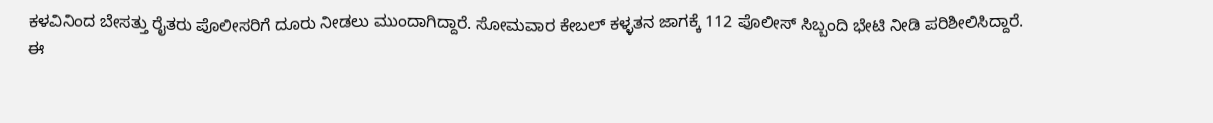ಕಳವಿನಿಂದ ಬೇಸತ್ತು ರೈತರು ಪೊಲೀಸರಿಗೆ ದೂರು ನೀಡಲು ಮುಂದಾಗಿದ್ದಾರೆ. ಸೋಮವಾರ ಕೇಬಲ್ ಕಳ್ಳತನ ಜಾಗಕ್ಕೆ 112 ಪೊಲೀಸ್ ಸಿಬ್ಬಂದಿ ಭೇಟಿ ನೀಡಿ ಪರಿಶೀಲಿಸಿದ್ದಾರೆ.
ಈ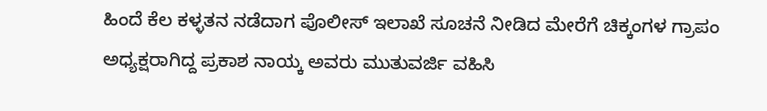ಹಿಂದೆ ಕೆಲ ಕಳ್ಳತನ ನಡೆದಾಗ ಪೊಲೀಸ್ ಇಲಾಖೆ ಸೂಚನೆ ನೀಡಿದ ಮೇರೆಗೆ ಚಿಕ್ಕಂಗಳ ಗ್ರಾಪಂ ಅಧ್ಯಕ್ಷರಾಗಿದ್ದ ಪ್ರಕಾಶ ನಾಯ್ಕ ಅವರು ಮುತುವರ್ಜಿ ವಹಿಸಿ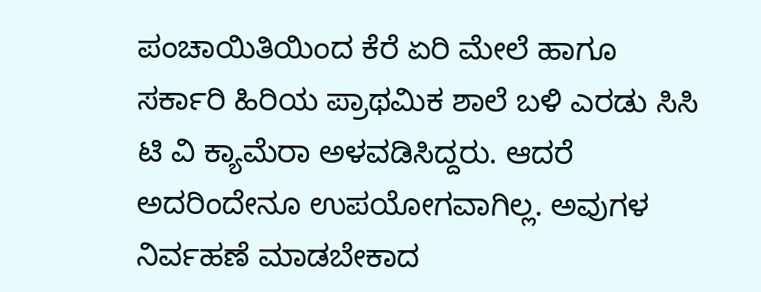ಪಂಚಾಯಿತಿಯಿಂದ ಕೆರೆ ಏರಿ ಮೇಲೆ ಹಾಗೂ ಸರ್ಕಾರಿ ಹಿರಿಯ ಪ್ರಾಥಮಿಕ ಶಾಲೆ ಬಳಿ ಎರಡು ಸಿಸಿ ಟಿ ವಿ ಕ್ಯಾಮೆರಾ ಅಳವಡಿಸಿದ್ದರು. ಆದರೆ ಅದರಿಂದೇನೂ ಉಪಯೋಗವಾಗಿಲ್ಲ. ಅವುಗಳ ನಿರ್ವಹಣೆ ಮಾಡಬೇಕಾದ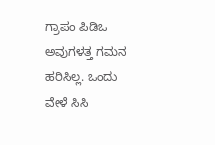ಗ್ರಾಪಂ ಪಿಡಿಒ ಅವುಗಳತ್ತ ಗಮನ ಹರಿಸಿಲ್ಲ. ಒಂದು ವೇಳೆ ಸಿಸಿ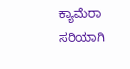ಕ್ಯಾಮೆರಾ ಸರಿಯಾಗಿ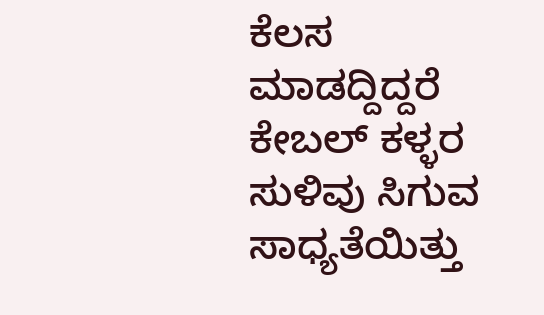ಕೆಲಸ ಮಾಡದ್ದಿದ್ದರೆ ಕೇಬಲ್ ಕಳ್ಳರ ಸುಳಿವು ಸಿಗುವ ಸಾಧ್ಯತೆಯಿತ್ತು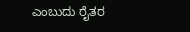ಎಂಬುದು ರೈತರ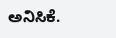ಅನಿಸಿಕೆ.